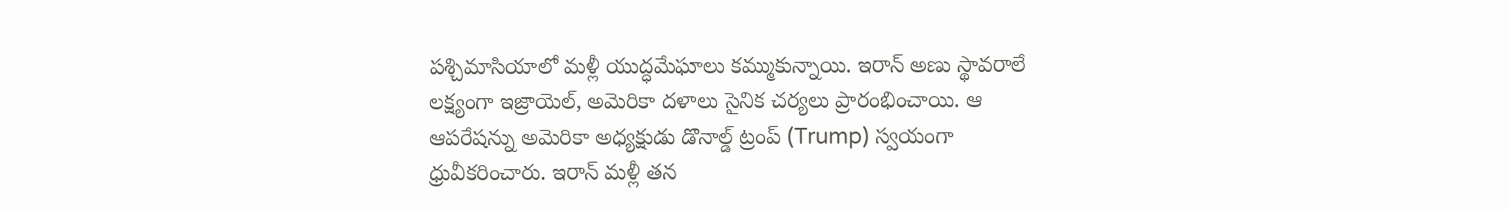పశ్చిమాసియాలో మళ్లీ యుద్ధమేఘాలు కమ్ముకున్నాయి. ఇరాన్ అణు స్థావరాలే లక్ష్యంగా ఇజ్రాయెల్, అమెరికా దళాలు సైనిక చర్యలు ప్రారంభించాయి. ఆ ఆపరేషన్ను అమెరికా అధ్యక్షుడు డొనాల్డ్ ట్రంప్ (Trump) స్వయంగా ధ్రువీకరించారు. ఇరాన్ మళ్లీ తన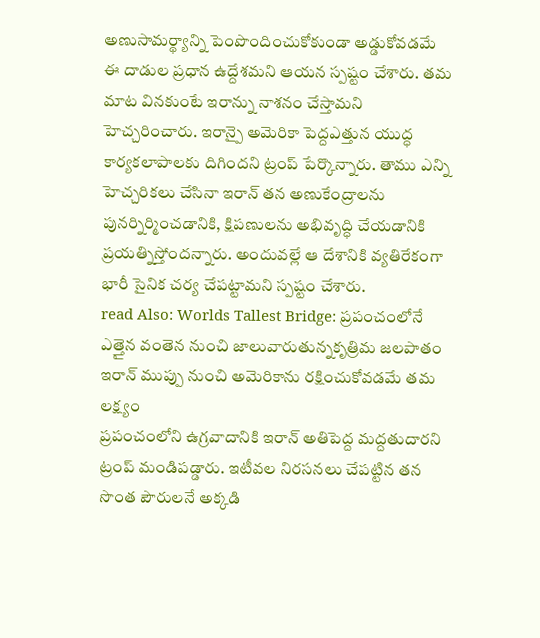అణుసామర్థ్యాన్ని పెంపొందించుకోకుండా అడ్డుకోవడమే ఈ దాడుల ప్రధాన ఉద్దేశమని ఆయన స్పష్టం చేశారు. తమ మాట వినకుంటే ఇరాన్ను నాశనం చేస్తామని హెచ్చరించారు. ఇరాన్పై అమెరికా పెద్దఎత్తున యుద్ధ కార్యకలాపాలకు దిగిందని ట్రంప్ పేర్కొన్నారు. తాము ఎన్ని హెచ్చరికలు చేసినా ఇరాన్ తన అణుకేంద్రాలను పునర్నిర్మించడానికి, క్షిపణులను అభివృద్ధి చేయడానికి ప్రయత్నిస్తోందన్నారు. అందువల్లే ఆ దేశానికి వ్యతిరేకంగా భారీ సైనిక చర్య చేపట్టామని స్పష్టం చేశారు.
read Also: Worlds Tallest Bridge: ప్రపంచంలోనే ఎత్తైన వంతెన నుంచి జాలువారుతున్నకృత్రిమ జలపాతం
ఇరాన్ ముప్పు నుంచి అమెరికాను రక్షించుకోవడమే తమ లక్ష్యం
ప్రపంచంలోని ఉగ్రవాదానికి ఇరాన్ అతిపెద్ద మద్దతుదారని ట్రంప్ మండిపడ్డారు. ఇటీవల నిరసనలు చేపట్టిన తన సొంత పౌరులనే అక్కడి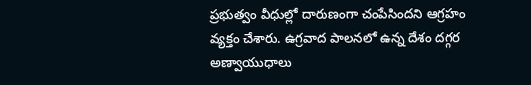ప్రభుత్వం వీధుల్లో దారుణంగా చంపేసిందని ఆగ్రహం వ్యక్తం చేశారు. ఉగ్రవాద పాలనలో ఉన్న దేశం దగ్గర అణ్వాయుధాలు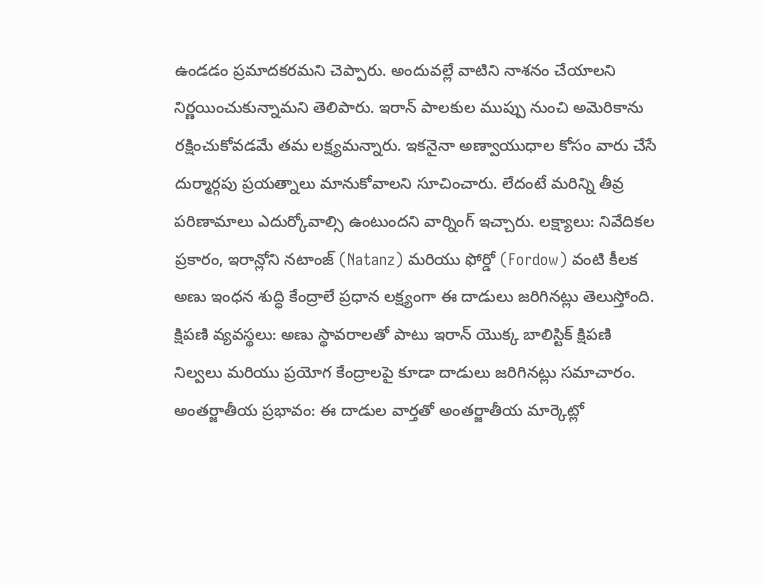ఉండడం ప్రమాదకరమని చెప్పారు. అందువల్లే వాటిని నాశనం చేయాలని నిర్ణయించుకున్నామని తెలిపారు. ఇరాన్ పాలకుల ముప్పు నుంచి అమెరికాను రక్షించుకోవడమే తమ లక్ష్యమన్నారు. ఇకనైనా అణ్వాయుధాల కోసం వారు చేసే దుర్మార్గపు ప్రయత్నాలు మానుకోవాలని సూచించారు. లేదంటే మరిన్ని తీవ్ర పరిణామాలు ఎదుర్కోవాల్సి ఉంటుందని వార్నింగ్ ఇచ్చారు. లక్ష్యాలు: నివేదికల ప్రకారం, ఇరాన్లోని నటాంజ్ (Natanz) మరియు ఫోర్డో (Fordow) వంటి కీలక అణు ఇంధన శుద్ధి కేంద్రాలే ప్రధాన లక్ష్యంగా ఈ దాడులు జరిగినట్లు తెలుస్తోంది. క్షిపణి వ్యవస్థలు: అణు స్థావరాలతో పాటు ఇరాన్ యొక్క బాలిస్టిక్ క్షిపణి నిల్వలు మరియు ప్రయోగ కేంద్రాలపై కూడా దాడులు జరిగినట్లు సమాచారం. అంతర్జాతీయ ప్రభావం: ఈ దాడుల వార్తతో అంతర్జాతీయ మార్కెట్లో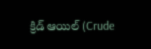క్రిడ్ ఆయిల్ (Crude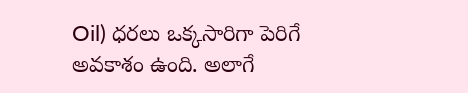Oil) ధరలు ఒక్కసారిగా పెరిగే అవకాశం ఉంది. అలాగే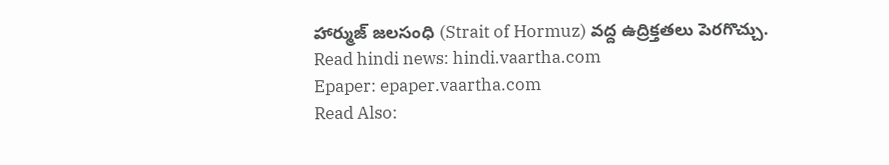హార్ముజ్ జలసంధి (Strait of Hormuz) వద్ద ఉద్రిక్తతలు పెరగొచ్చు.
Read hindi news: hindi.vaartha.com
Epaper: epaper.vaartha.com
Read Also: